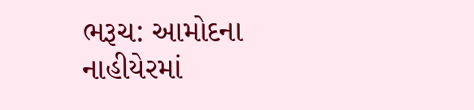ભરૂચ: આમોદના નાહીયેરમાં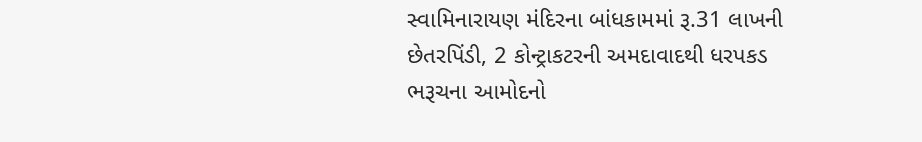સ્વામિનારાયણ મંદિરના બાંધકામમાં રૂ.31 લાખની છેતરપિંડી, 2 કોન્ટ્રાકટરની અમદાવાદથી ધરપકડ
ભરૂચના આમોદનો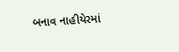બનાવ નાહીયેરમાં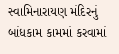સ્વામિનારાયણ મંદિરનું બાંધકામ કામમાં કરવામાં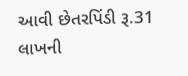આવી છેતરપિંડી રૂ.31 લાખની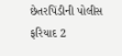છેતરપિંડીની પોલીસ ફરિયાદ 2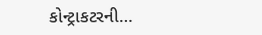કોન્ટ્રાકટરની…